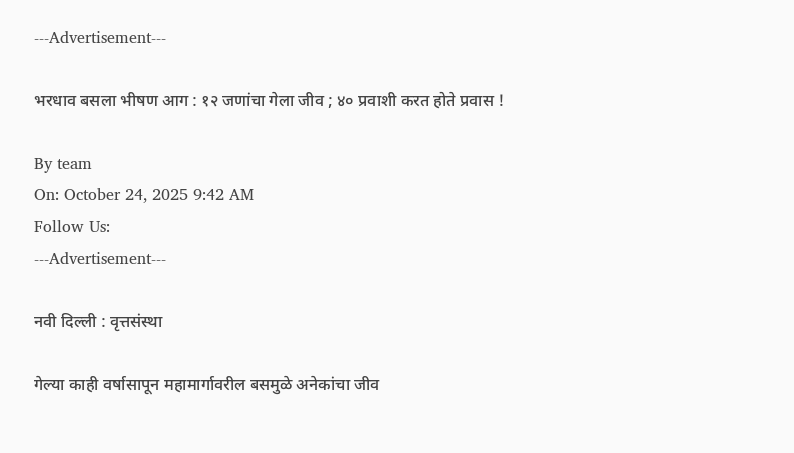---Advertisement---

भरधाव बसला भीषण आग : १२ जणांचा गेला जीव ; ४० प्रवाशी करत होते प्रवास !

By team
On: October 24, 2025 9:42 AM
Follow Us:
---Advertisement---

नवी दिल्ली : वृत्तसंस्था

गेल्या काही वर्षासापून महामार्गावरील बसमुळे अनेकांचा जीव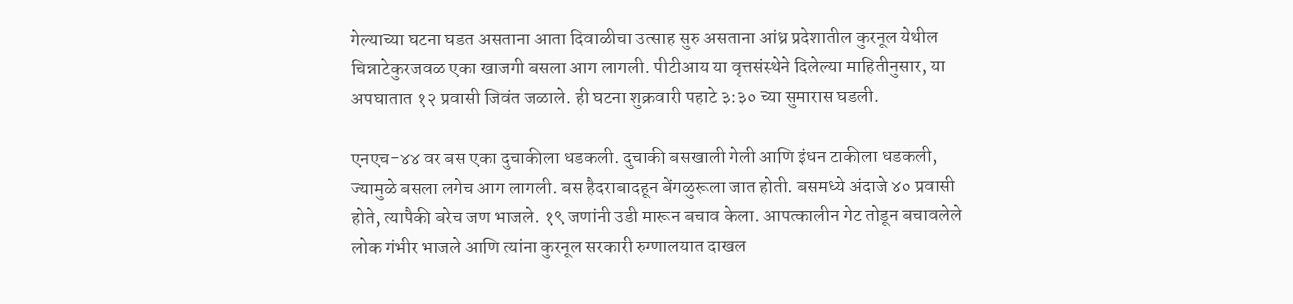गेल्याच्या घटना घडत असताना आता दिवाळीचा उत्साह सुरु असताना आंध्र प्रदेशातील कुरनूल येथील चिन्नाटेकुरजवळ एका खाजगी बसला आग लागली. पीटीआय या वृत्तसंस्थेने दिलेल्या माहितीनुसार, या अपघातात १२ प्रवासी जिवंत जळाले. ही घटना शुक्रवारी पहाटे ३:३० च्या सुमारास घडली.

एनएच-४४ वर बस एका दुचाकीला धडकली. दुचाकी बसखाली गेली आणि इंधन टाकीला धडकली, ज्यामुळे बसला लगेच आग लागली. बस हैदराबादहून बेंगळुरूला जात होती. बसमध्ये अंदाजे ४० प्रवासी होते, त्यापैकी बरेच जण भाजले. १९ जणांनी उडी मारून बचाव केला. आपत्कालीन गेट तोडून बचावलेले लोक गंभीर भाजले आणि त्यांना कुरनूल सरकारी रुग्णालयात दाखल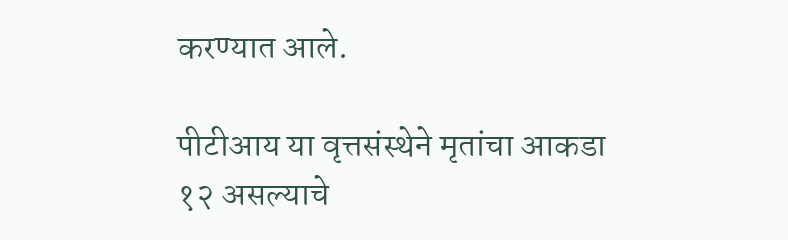करण्यात आले.

पीटीआय या वृत्तसंस्थेने मृतांचा आकडा १२ असल्याचे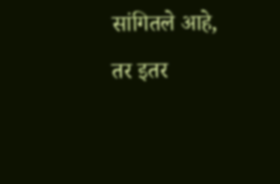सांगितले आहे, तर इतर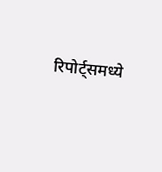रिपोर्ट्समध्ये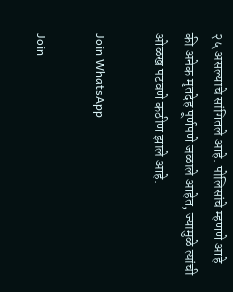२५ असल्याचे सांगितले आहे. पोलिसांचे म्हणणे आहे की अनेक मृतदेह पूर्णपणे जळाले आहेत, ज्यामुळे त्यांची ओळख पटवणे कठीण झाले आहे.

Join WhatsApp

Join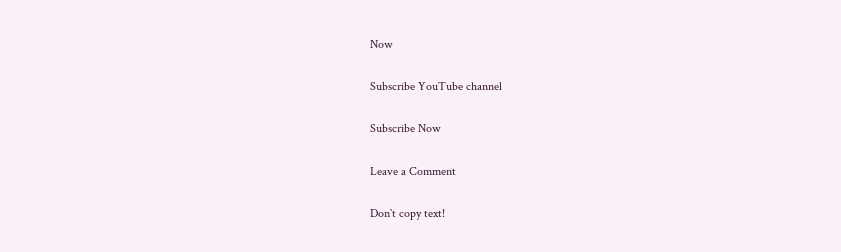Now

Subscribe YouTube channel

Subscribe Now

Leave a Comment

Don`t copy text!